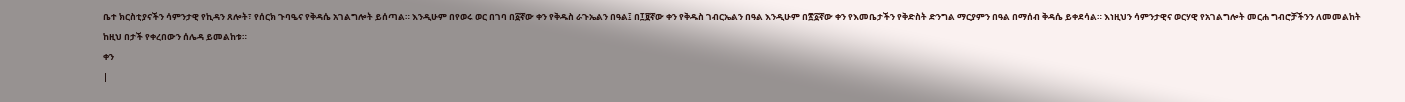ቤተ ክርስቲያናችን ሳምንታዊ የኪዳን ጸሎት፣ የሰርክ ጉባዔና የቅዳሴ አገልግሎት ይሰጣል። እንዲሁም በየወሩ ወር በገባ በ፩ኛው ቀን የቅዱስ ራጉኤልን በዓል፤ በ፲፱ኛው ቀን የቅዱስ ገብርኤልን በዓል እንዲሁም በ፳፩ኛው ቀን የእመቤታችን የቅድስት ድንግል ማርያምን በዓል በማሰብ ቅዳሴ ይቀደሳል። እነዚህን ሳምንታዊና ወርሃዊ የአገልግሎት መርሐ ግብሮቻችንን ለመመልከት ከዚህ በታች የቀረበውን ሰሌዳ ይመልከቱ።
ቀን
|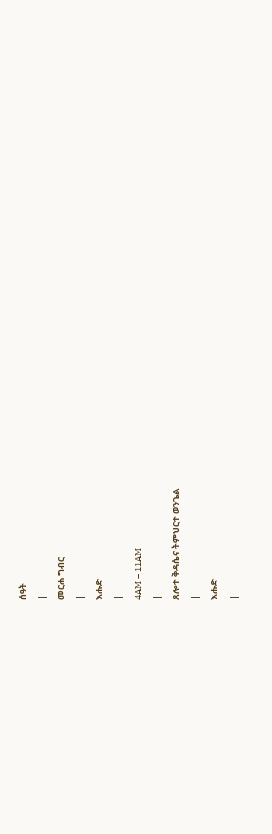ሰዓት
|
መርሐ ግብር
|
እሑድ
|
4AM – 11AM
|
ጸሎተ ቅዳሴና ትምህርተ ወንጌል
|
እሑድ
|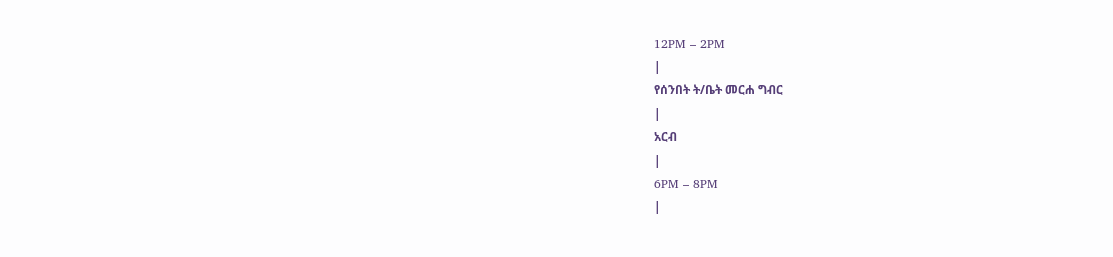12PM – 2PM
|
የሰንበት ት/ቤት መርሐ ግብር
|
አርብ
|
6PM – 8PM
|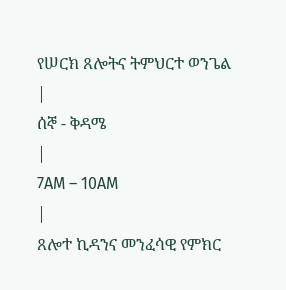የሠርክ ጸሎትና ትምህርተ ወንጌል
|
ሰኞ - ቅዳሜ
|
7AM – 10AM
|
ጸሎተ ኪዳንና መንፈሳዊ የምክር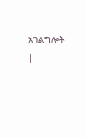አገልግሎት
|